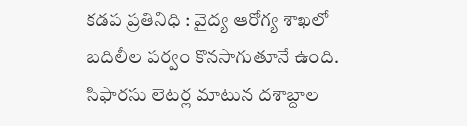కడప ప్రతినిధి : వైద్య ఆరోగ్య శాఖలో బదిలీల పర్వం కొనసాగుతూనే ఉంది. సిఫారసు లెటర్ల మాటున దశాబ్దాల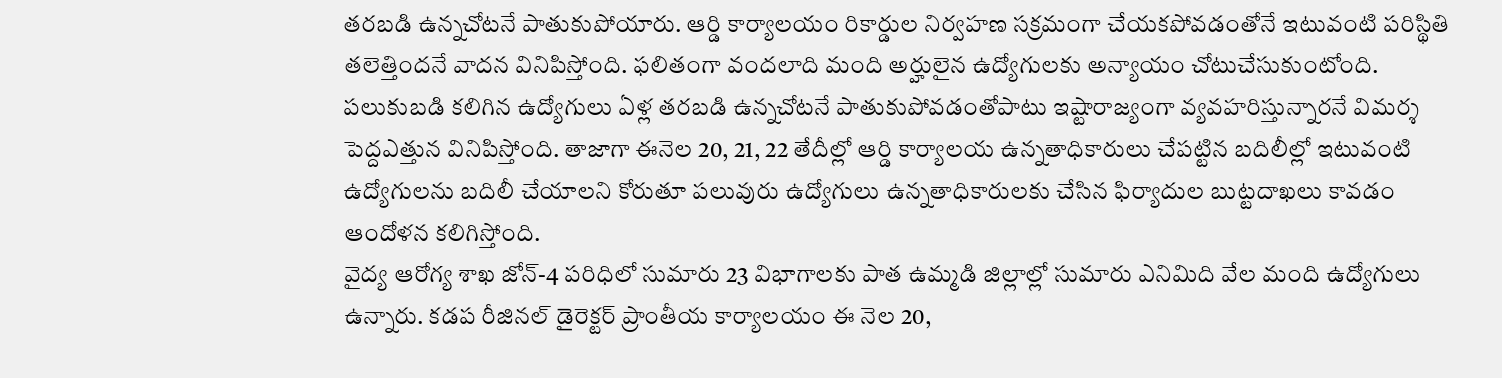తరబడి ఉన్నచోటనే పాతుకుపోయారు. ఆర్డి కార్యాలయం రికార్డుల నిర్వహణ సక్రమంగా చేయకపోవడంతోనే ఇటువంటి పరిస్థితి తలెత్తిందనే వాదన వినిపిస్తోంది. ఫలితంగా వందలాది మంది అర్హులైన ఉద్యోగులకు అన్యాయం చోటుచేసుకుంటోంది. పలుకుబడి కలిగిన ఉద్యోగులు ఏళ్ల తరబడి ఉన్నచోటనే పాతుకుపోవడంతోపాటు ఇష్టారాజ్యంగా వ్యవహరిస్తున్నారనే విమర్శ పెద్దఎత్తున వినిపిస్తోంది. తాజాగా ఈనెల 20, 21, 22 తేదీల్లో ఆర్డి కార్యాలయ ఉన్నతాధికారులు చేపట్టిన బదిలీల్లో ఇటువంటి ఉద్యోగులను బదిలీ చేయాలని కోరుతూ పలువురు ఉద్యోగులు ఉన్నతాధికారులకు చేసిన ఫిర్యాదుల బుట్టదాఖలు కావడం ఆందోళన కలిగిస్తోంది.
వైద్య ఆరోగ్య శాఖ జోన్-4 పరిధిలో సుమారు 23 విభాగాలకు పాత ఉమ్మడి జిల్లాల్లో సుమారు ఎనిమిది వేల మంది ఉద్యోగులు ఉన్నారు. కడప రీజినల్ డైరెక్టర్ ప్రాంతీయ కార్యాలయం ఈ నెల 20,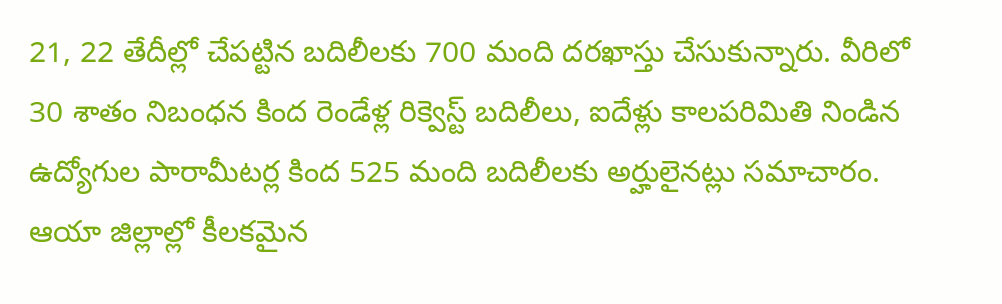21, 22 తేదీల్లో చేపట్టిన బదిలీలకు 700 మంది దరఖాస్తు చేసుకున్నారు. వీరిలో 30 శాతం నిబంధన కింద రెండేళ్ల రిక్వెస్ట్ బదిలీలు, ఐదేళ్లు కాలపరిమితి నిండిన ఉద్యోగుల పారామీటర్ల కింద 525 మంది బదిలీలకు అర్హులైనట్లు సమాచారం. ఆయా జిల్లాల్లో కీలకమైన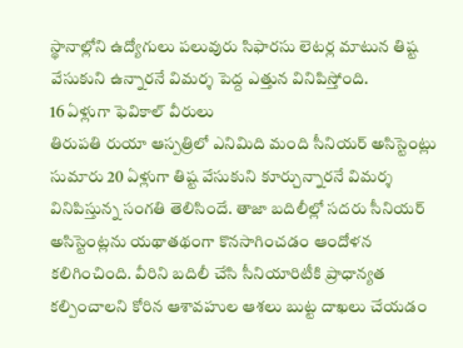స్థానాల్లోని ఉద్యోగులు పలువురు సిఫారసు లెటర్ల మాటున తిష్ట వేసుకుని ఉన్నారనే విమర్శ పెద్ద ఎత్తున వినిపిస్తోంది.
16 ఏళ్లుగా ఫెవికాల్ వీరులు
తిరుపతి రుయా ఆస్పత్రిలో ఎనిమిది మంది సీనియర్ అసిస్టెంట్లు సుమారు 20 ఏళ్లుగా తిష్ట వేసుకుని కూర్చున్నారనే విమర్శ వినిపిస్తున్న సంగతి తెలిసిందే. తాజా బదిలీల్లో సదరు సీనియర్ అసిస్టెంట్లను యథాతథంగా కొనసాగించడం ఆందోళన కలిగించింది. వీరిని బదిలీ చేసి సీనియారిటీకి ప్రాధాన్యత కల్పించాలని కోరిన ఆశావహుల ఆశలు బుట్ట దాఖలు చేయడం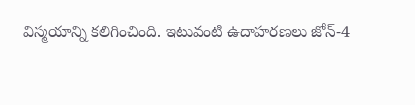విస్మయాన్ని కలిగించింది. ఇటువంటి ఉదాహరణలు జోన్-4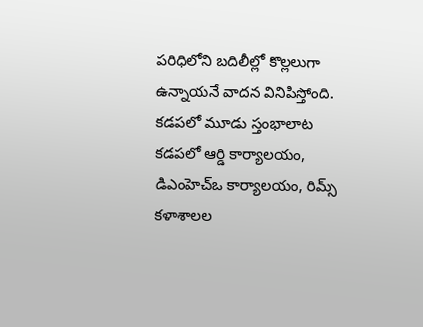పరిధిలోని బదిలీల్లో కొల్లలుగా ఉన్నాయనే వాదన వినిపిస్తోంది.
కడపలో మూడు స్తంభాలాట
కడపలో ఆర్డి కార్యాలయం, డిఎంహెచ్ఒ కార్యాలయం, రిమ్స్ కళాశాలల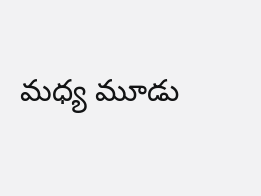మధ్య మూడు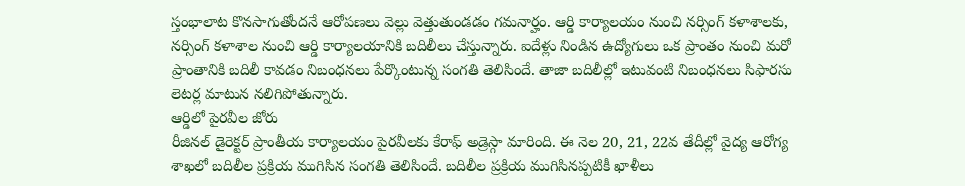స్తంభాలాట కొనసాగుతోందనే ఆరోపణలు వెల్లు వెత్తుతుండడం గమనార్హం. ఆర్డి కార్యాలయం నుంచి నర్సింగ్ కళాశాలకు, నర్సింగ్ కళాశాల నుంచి ఆర్డి కార్యాలయానికి బదిలీలు చేస్తున్నారు. ఐదేళ్లు నిండిన ఉద్యోగులు ఒక ప్రాంతం నుంచి మరో ప్రాంతానికి బదిలీ కావడం నిబంధనలు పేర్కొంటున్న సంగతి తెలిసిందే. తాజా బదిలీల్లో ఇటువంటి నిబంధనలు సిఫారసు లెటర్ల మాటున నలిగిపోతున్నారు.
ఆర్డిలో పైరవీల జోరు
రీజినల్ డైరెక్టర్ ప్రాంతీయ కార్యాలయం పైరవీలకు కేరాఫ్ అడ్రెస్గా మారింది. ఈ నెల 20, 21, 22వ తేదీల్లో వైద్య ఆరోగ్య శాఖలో బదిలీల ప్రక్రియ ముగిసిన సంగతి తెలిసిందే. బదిలీల ప్రక్రియ ముగిసినప్పటికీ ఖాళీలు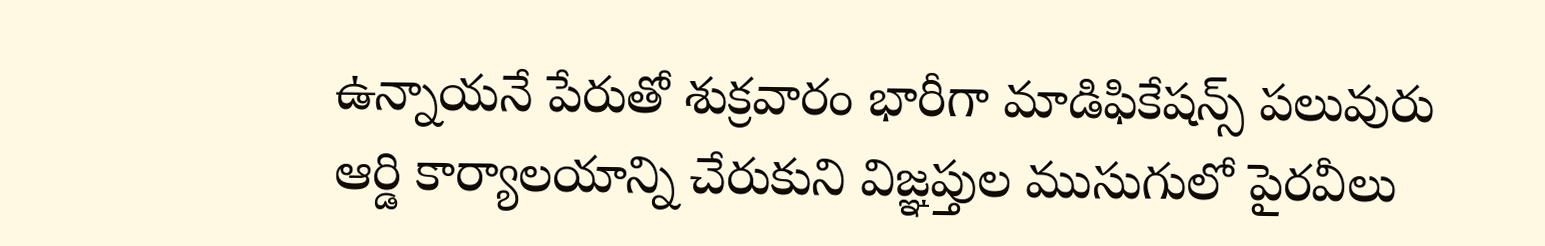ఉన్నాయనే పేరుతో శుక్రవారం భారీగా మాడిఫికేషన్స్ పలువురు ఆర్డి కార్యాలయాన్ని చేరుకుని విజ్ఞప్తుల ముసుగులో పైరవీలు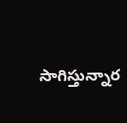సాగిస్తున్నార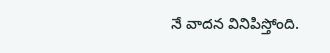నే వాదన వినిపిస్తోంది.